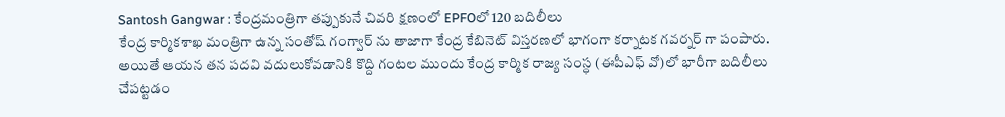Santosh Gangwar : కేంద్రమంత్రిగా తప్పుకునే చివరి క్షణంలో EPFOలో 120 బదిలీలు
కేంద్ర కార్మికశాఖ మంత్రిగా ఉన్న సంతోష్ గంగ్వార్ ను తాజాగా కేంద్ర కేబినెట్ విస్తరణలో భాగంగా కర్నాటక గవర్నర్ గా పంపారు. అయితే ఆయన తన పదవి వదులుకోవడానికి కొద్ది గంటల ముందు కేంద్ర కార్మిక రాజ్య సంస్ధ (ఈపీఎఫ్ వో)లో భారీగా బదిలీలు చేపట్టడం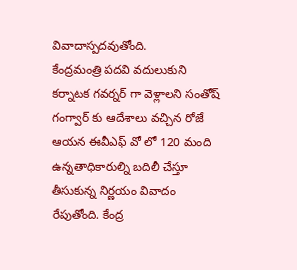వివాదాస్పదవుతోంది.
కేంద్రమంత్రి పదవి వదులుకుని కర్నాటక గవర్నర్ గా వెళ్లాలని సంతోష్ గంగ్వార్ కు ఆదేశాలు వచ్చిన రోజే ఆయన ఈవీఎఫ్ వో లో 120 మంది ఉన్నతాధికారుల్ని బదిలీ చేస్తూ తీసుకున్న నిర్ణయం వివాదం రేపుతోంది. కేంద్ర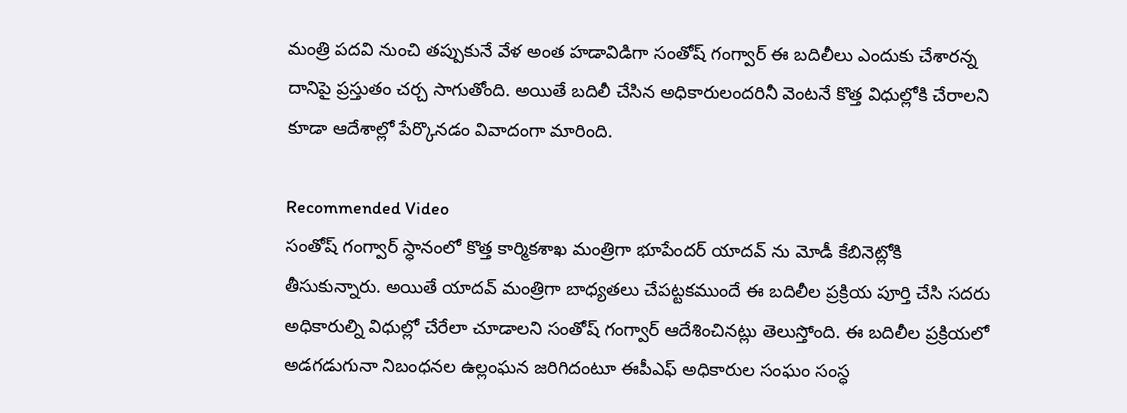మంత్రి పదవి నుంచి తప్పుకునే వేళ అంత హడావిడిగా సంతోష్ గంగ్వార్ ఈ బదిలీలు ఎందుకు చేశారన్న దానిపై ప్రస్తుతం చర్చ సాగుతోంది. అయితే బదిలీ చేసిన అధికారులందరినీ వెంటనే కొత్త విధుల్లోకి చేరాలని కూడా ఆదేశాల్లో పేర్కొనడం వివాదంగా మారింది.

Recommended Video
సంతోష్ గంగ్వార్ స్ధానంలో కొత్త కార్మికశాఖ మంత్రిగా భూపేందర్ యాదవ్ ను మోడీ కేబినెట్లోకి తీసుకున్నారు. అయితే యాదవ్ మంత్రిగా బాధ్యతలు చేపట్టకముందే ఈ బదిలీల ప్రక్రియ పూర్తి చేసి సదరు అధికారుల్ని విధుల్లో చేరేలా చూడాలని సంతోష్ గంగ్వార్ ఆదేశించినట్లు తెలుస్తోంది. ఈ బదిలీల ప్రక్రియలో అడగడుగునా నిబంధనల ఉల్లంఘన జరిగిదంటూ ఈపీఎఫ్ అధికారుల సంఘం సంస్ధ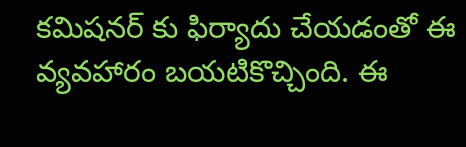కమిషనర్ కు ఫిర్యాదు చేయడంతో ఈ వ్యవహారం బయటికొచ్చింది. ఈ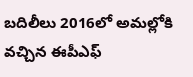బదిలీలు 2016లో అమల్లోకి వచ్చిన ఈపీఎఫ్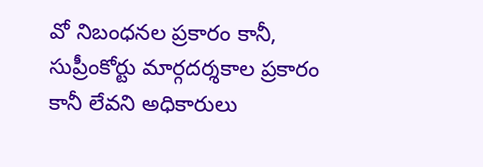వో నిబంధనల ప్రకారం కానీ, సుప్రీంకోర్టు మార్గదర్శకాల ప్రకారం కానీ లేవని అధికారులు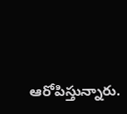ఆరోపిస్తున్నారు.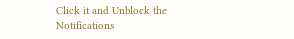Click it and Unblock the Notifications